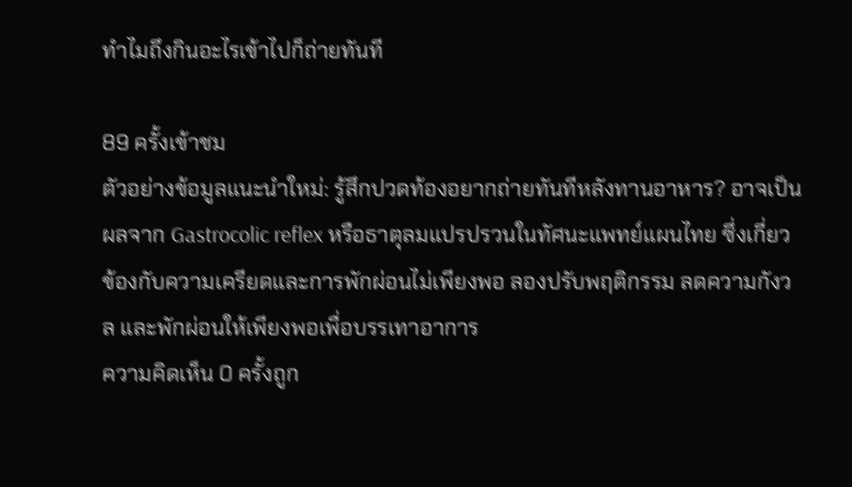ทําไมถึงกินอะไรเข้าไปก็ถ่ายทันที

89 ครั้งเข้าชม
ตัวอย่างข้อมูลแนะนำใหม่: รู้สึกปวดท้องอยากถ่ายทันทีหลังทานอาหาร? อาจเป็นผลจาก Gastrocolic reflex หรือธาตุลมแปรปรวนในทัศนะแพทย์แผนไทย ซึ่งเกี่ยวข้องกับความเครียดและการพักผ่อนไม่เพียงพอ ลองปรับพฤติกรรม ลดความกังวล และพักผ่อนให้เพียงพอเพื่อบรรเทาอาการ
ความคิดเห็น 0 ครั้งถูก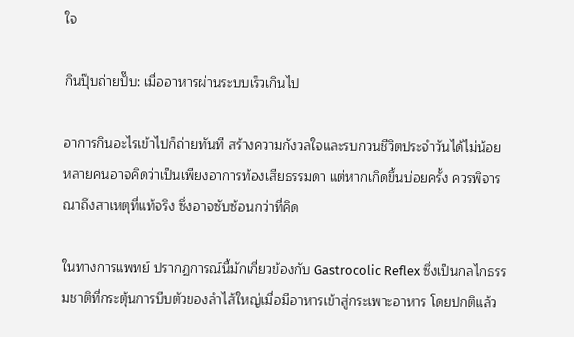ใจ

กินปุ๊บถ่ายปั๊บ: เมื่ออาหารผ่านระบบเร็วเกินไป

อาการกินอะไรเข้าไปก็ถ่ายทันที สร้างความกังวลใจและรบกวนชีวิตประจำวันได้ไม่น้อย หลายคนอาจคิดว่าเป็นเพียงอาการท้องเสียธรรมดา แต่หากเกิดขึ้นบ่อยครั้ง ควรพิจารณาถึงสาเหตุที่แท้จริง ซึ่งอาจซับซ้อนกว่าที่คิด

ในทางการแพทย์ ปรากฏการณ์นี้มักเกี่ยวข้องกับ Gastrocolic Reflex ซึ่งเป็นกลไกธรรมชาติที่กระตุ้นการบีบตัวของลำไส้ใหญ่เมื่อมีอาหารเข้าสู่กระเพาะอาหาร โดยปกติแล้ว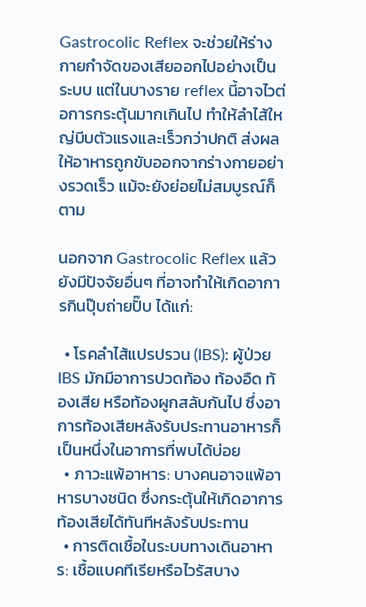Gastrocolic Reflex จะช่วยให้ร่างกายกำจัดของเสียออกไปอย่างเป็นระบบ แต่ในบางราย reflex นี้อาจไวต่อการกระตุ้นมากเกินไป ทำให้ลำไส้ใหญ่บีบตัวแรงและเร็วกว่าปกติ ส่งผลให้อาหารถูกขับออกจากร่างกายอย่างรวดเร็ว แม้จะยังย่อยไม่สมบูรณ์ก็ตาม

นอกจาก Gastrocolic Reflex แล้ว ยังมีปัจจัยอื่นๆ ที่อาจทำให้เกิดอาการกินปุ๊บถ่ายปั๊บ ได้แก่:

  • โรคลำไส้แปรปรวน (IBS): ผู้ป่วย IBS มักมีอาการปวดท้อง ท้องอืด ท้องเสีย หรือท้องผูกสลับกันไป ซึ่งอาการท้องเสียหลังรับประทานอาหารก็เป็นหนึ่งในอาการที่พบได้บ่อย
  • ภาวะแพ้อาหาร: บางคนอาจแพ้อาหารบางชนิด ซึ่งกระตุ้นให้เกิดอาการท้องเสียได้ทันทีหลังรับประทาน
  • การติดเชื้อในระบบทางเดินอาหาร: เชื้อแบคทีเรียหรือไวรัสบาง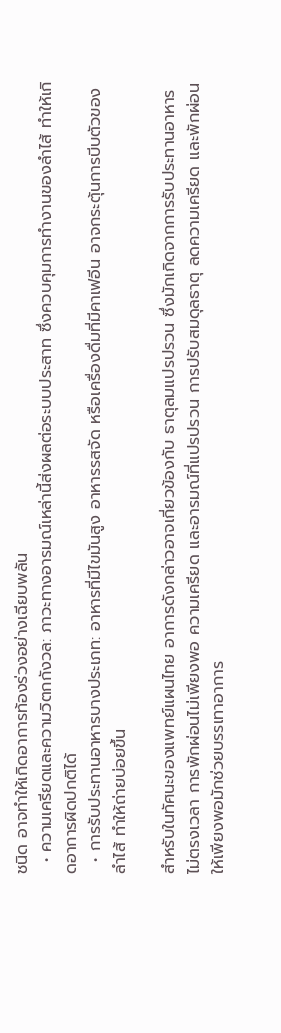ชนิด อาจทำให้เกิดอาการท้องร่วงอย่างเฉียบพลัน
  • ความเครียดและความวิตกกังวล: ภาวะทางอารมณ์เหล่านี้ส่งผลต่อระบบประสาท ซึ่งควบคุมการทำงานของลำไส้ ทำให้เกิดอาการผิดปกติได้
  • การรับประทานอาหารบางประเภท: อาหารที่มีไขมันสูง อาหารรสจัด หรือเครื่องดื่มที่มีคาเฟอีน อาจกระตุ้นการบีบตัวของลำไส้ ทำให้ถ่ายบ่อยขึ้น

สำหรับในทัศนะของแพทย์แผนไทย อาการดังกล่าวอาจเกี่ยวข้องกับ ธาตุลมแปรปรวน ซึ่งมักเกิดจากการรับประทานอาหารไม่ตรงเวลา การพักผ่อนไม่เพียงพอ ความเครียด และอารมณ์ที่แปรปรวน การปรับสมดุลธาตุ ลดความเครียด และพักผ่อนให้เพียงพอมักช่วยบรรเทาอาการ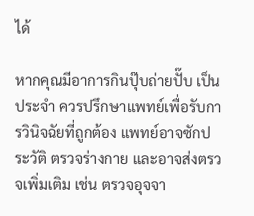ได้

หากคุณมีอาการกินปุ๊บถ่ายปั๊บ เป็นประจำ ควรปรึกษาแพทย์เพื่อรับการวินิจฉัยที่ถูกต้อง แพทย์อาจซักประวัติ ตรวจร่างกาย และอาจส่งตรวจเพิ่มเติม เช่น ตรวจอุจจา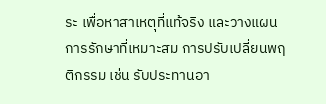ระ เพื่อหาสาเหตุที่แท้จริง และวางแผนการรักษาที่เหมาะสม การปรับเปลี่ยนพฤติกรรม เช่น รับประทานอา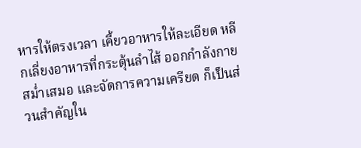หารให้ตรงเวลา เคี้ยวอาหารให้ละเอียด หลีกเลี่ยงอาหารที่กระตุ้นลำไส้ ออกกำลังกายสม่ำเสมอ และจัดการความเครียด ก็เป็นส่วนสำคัญใน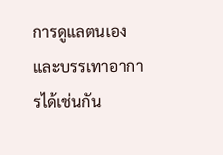การดูแลตนเองและบรรเทาอาการได้เช่นกัน